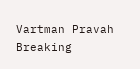Vartman Pravah
Breaking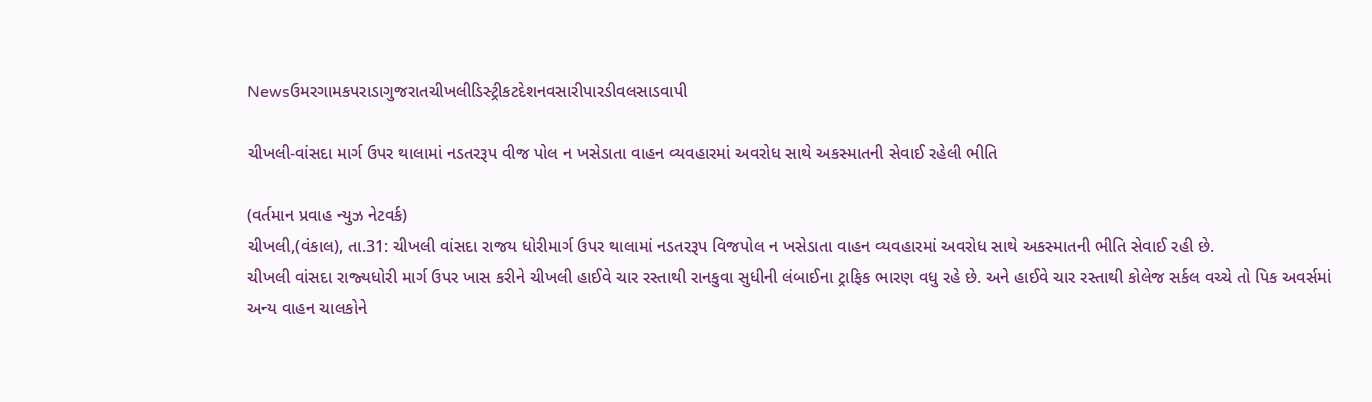Newsઉમરગામકપરાડાગુજરાતચીખલીડિસ્ટ્રીકટદેશનવસારીપારડીવલસાડવાપી

ચીખલી-વાંસદા માર્ગ ઉપર થાલામાં નડતરરૂપ વીજ પોલ ન ખસેડાતા વાહન વ્યવહારમાં અવરોધ સાથે અકસ્માતની સેવાઈ રહેલી ભીતિ

(વર્તમાન પ્રવાહ ન્‍યુઝ નેટવર્ક)
ચીખલી,(વંકાલ), તા.31: ચીખલી વાંસદા રાજય ધોરીમાર્ગ ઉપર થાલામાં નડતરરૂપ વિજપોલ ન ખસેડાતા વાહન વ્‍યવહારમાં અવરોધ સાથે અકસ્‍માતની ભીતિ સેવાઈ રહી છે.
ચીખલી વાંસદા રાજ્‍યધોરી માર્ગ ઉપર ખાસ કરીને ચીખલી હાઈવે ચાર રસ્‍તાથી રાનકુવા સુધીની લંબાઈના ટ્રાફિક ભારણ વધુ રહે છે. અને હાઈવે ચાર રસ્‍તાથી કોલેજ સર્કલ વચ્‍ચે તો પિક અવર્સમાં અન્‍ય વાહન ચાલકોને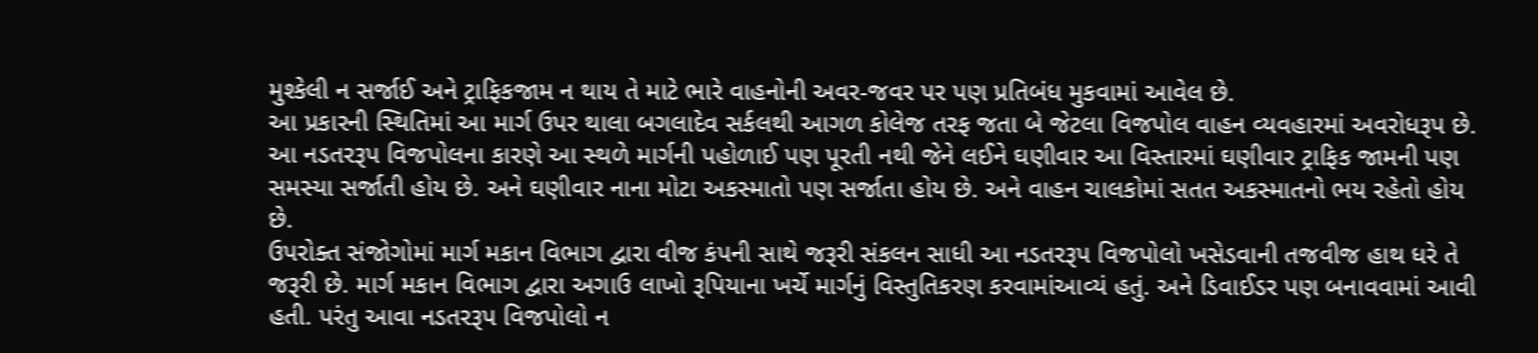મુશ્‍કેલી ન સર્જાઈ અને ટ્રાફિકજામ ન થાય તે માટે ભારે વાહનોની અવર-જવર પર પણ પ્રતિબંધ મુકવામાં આવેલ છે.
આ પ્રકારની સ્‍થિતિમાં આ માર્ગ ઉપર થાલા બગલાદેવ સર્કલથી આગળ કોલેજ તરફ જતા બે જેટલા વિજપોલ વાહન વ્‍યવહારમાં અવરોધરૂપ છે. આ નડતરરૂપ વિજપોલના કારણે આ સ્‍થળે માર્ગની પહોળાઈ પણ પૂરતી નથી જેને લઈને ઘણીવાર આ વિસ્‍તારમાં ઘણીવાર ટ્રાફિક જામની પણ સમસ્‍યા સર્જાતી હોય છે. અને ઘણીવાર નાના મોટા અકસ્‍માતો પણ સર્જાતા હોય છે. અને વાહન ચાલકોમાં સતત અકસ્‍માતનો ભય રહેતો હોય છે.
ઉપરોક્‍ત સંજોગોમાં માર્ગ મકાન વિભાગ દ્વારા વીજ કંપની સાથે જરૂરી સંકલન સાધી આ નડતરરૂપ વિજપોલો ખસેડવાની તજવીજ હાથ ધરે તે જરૂરી છે. માર્ગ મકાન વિભાગ દ્વારા અગાઉ લાખો રૂપિયાના ખર્ચે માર્ગનું વિસ્‍તુતિકરણ કરવામાંઆવ્‍યં હતું. અને ડિવાઈડર પણ બનાવવામાં આવી હતી. પરંતુ આવા નડતરરૂપ વિજપોલો ન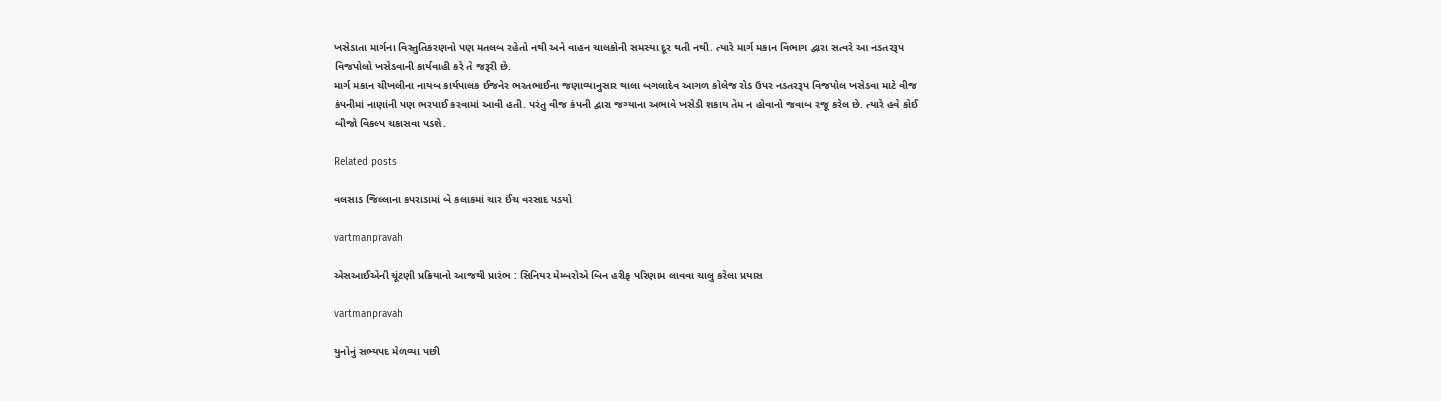ખસેડાતા માર્ગના વિસ્‍તુતિકરણનો પણ મતલબ રહેતો નથી અને વાહન ચાલકોની સમસ્‍યા દૂર થતી નથી. ત્‍યારે માર્ગ મકાન વિભાગ દ્વારા સત્‍વરે આ નડતરરૂપ વિજપોલો ખસેડવાની કાર્યવાહી કરે તે જરૂરી છે.
માર્ગ મકાન ચીખલીના નાયબ કાર્યપાલક ઈજનેર ભરતભાઈના જણાવ્‍યાનુસાર થાલા બગલાદેવ આગળ કોલેજ રોડ ઉપર નડતરરૂપ વિજપોલ ખસેડવા માટે વીજ કંપનીમાં નાણાંની પણ ભરપાઈ કરવામાં આવી હતી. પરંતુ વીજ કંપની દ્વારા જગ્‍યાના અભાવે ખસેડી શકાય તેમ ન હોવાનો જવાબ રજૂ કરેલ છે. ત્‍યારે હવે કોઈ બીજો વિકલ્‍પ ચકાસવા પડશે.

Related posts

વલસાડ જિલ્લાના કપરાડામાં બે કલાકમાં ચાર ઈંચ વરસાદ પડયો

vartmanpravah

એસઆઈએની ચૂંટણી પ્રક્રિયાનો આજથી પ્રારંભ : સિનિયર મેમ્‍બરોએ બિન હરીફ પરિણામ લાવવા ચાલુ કરેલા પ્રયાસ

vartmanpravah

યુનોનું સભ્‍યપદ મેળવ્‍યા પછી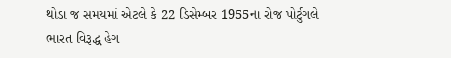થોડા જ સમયમાં એટલે કે 22 ડિસેમ્‍બર 1955ના રોજ પોર્ટુગલે ભારત વિરૂદ્ધ હેગ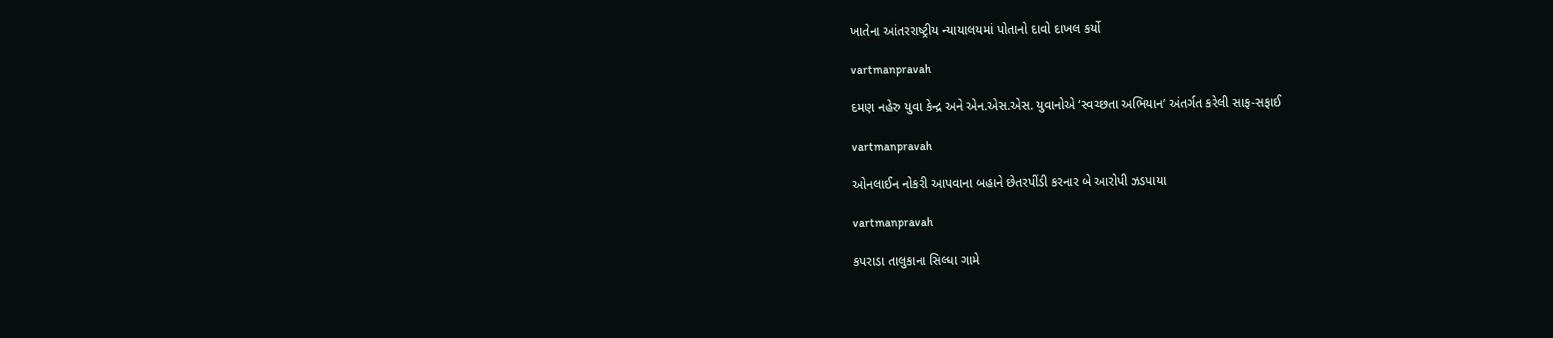ખાતેના આંતરરાષ્‍ટ્રીય ન્‍યાયાલયમાં પોતાનો દાવો દાખલ કર્યો

vartmanpravah

દમણ નહેરુ યુવા કેન્‍દ્ર અને એન.એસ.એસ. યુવાનોએ ‘સ્‍વચ્‍છતા અભિયાન’ અંતર્ગત કરેલી સાફ-સફાઈ

vartmanpravah

ઓનલાઈન નોકરી આપવાના બહાને છેતરપીંડી કરનાર બે આરોપી ઝડપાયા

vartmanpravah

કપરાડા તાલુકાના સિલ્‍ધા ગામે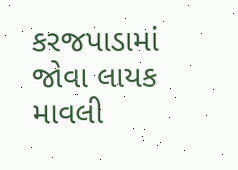કરજપાડામાં જોવા લાયક માવલી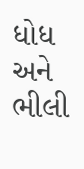ધોધ અને ભીલી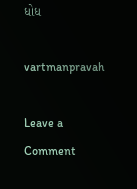ધોધ

vartmanpravah

Leave a Comment